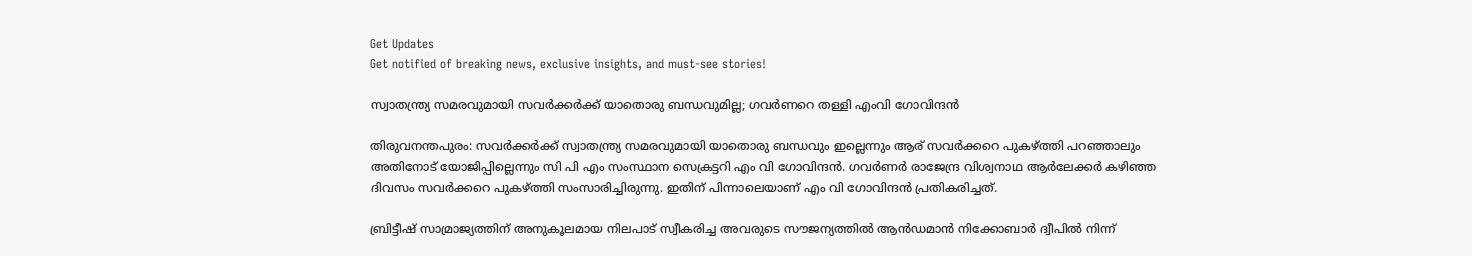Get Updates
Get notified of breaking news, exclusive insights, and must-see stories!

സ്വാതന്ത്ര്യ സമരവുമായി സവർക്കർക്ക് യാതൊരു ബന്ധവുമില്ല; ഗവർണറെ തള്ളി എംവി ഗോവിന്ദൻ

തിരുവനന്തപുരം: സവർക്കർക്ക് സ്വാതന്ത്ര്യ സമരവുമായി യാതൊരു ബന്ധവും ഇല്ലെന്നും ആര് സവർക്കറെ പുകഴ്ത്തി പറഞ്ഞാലും അതിനോട് യോജിപ്പില്ലെന്നും സി പി എം സംസ്ഥാന സെക്രട്ടറി എം വി ഗോവിന്ദൻ. ഗവർണർ രാജേന്ദ്ര വിശ്വനാഥ ആർലേക്കർ കഴിഞ്ഞ ദിവസം സവർക്കറെ പുകഴ്ത്തി സംസാരിച്ചിരുന്നു. ഇതിന് പിന്നാലെയാണ് എം വി ഗോവിന്ദൻ പ്രതികരിച്ചത്.

ബ്രിട്ടീഷ് സാമ്രാജ്യത്തിന് അനുകൂലമായ നിലപാട് സ്വീകരിച്ച അവരുടെ സൗജന്യത്തിൽ ആൻഡമാൻ നിക്കോബാർ ദ്വീപിൽ നിന്ന്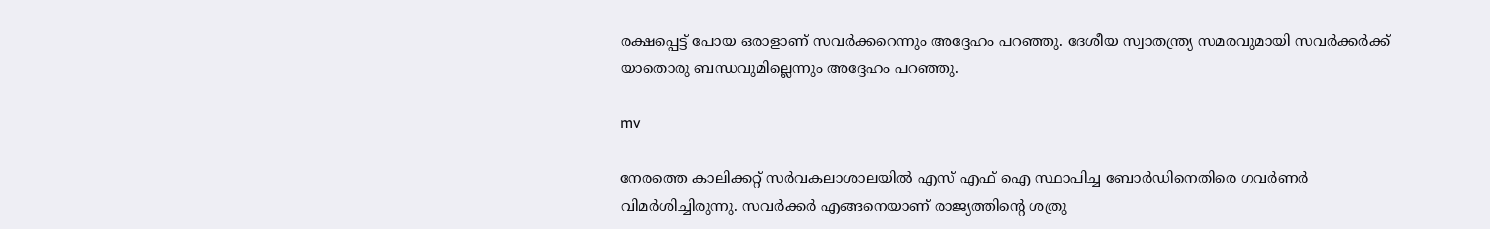രക്ഷപ്പെട്ട് പോയ ഒരാളാണ് സവർക്കറെന്നും അദ്ദേഹം പറഞ്ഞു. ദേശീയ സ്വാതന്ത്ര്യ സമരവുമായി സവർക്കർക്ക് യാതൊരു ബന്ധവുമില്ലെന്നും അദ്ദേഹം പറഞ്ഞു.

mv

നേരത്തെ കാലിക്കറ്റ് സർവകലാശാലയിൽ എസ് എഫ് ഐ സ്ഥാപിച്ച ബോർഡിനെതിരെ ഗവർണർ വിമർശിച്ചിരുന്നു. സവർക്കർ എങ്ങനെയാണ് രാജ്യത്തിന്റെ ശത്രു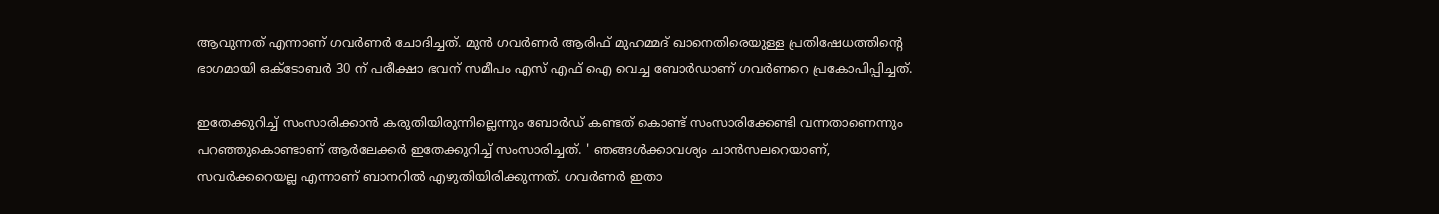ആവുന്നത് എന്നാണ് ഗവർണർ ചോദിച്ചത്. മുൻ ഗവർണർ ആരിഫ് മുഹമ്മദ് ഖാനെതിരെയുള്ള പ്രതിഷേധത്തിന്റെ ഭാഗമായി ഒക്ടോബർ 30 ന് പരീക്ഷാ ഭവന് സമീപം എസ് എഫ് ഐ വെച്ച ബോർഡാണ് ഗവർണറെ പ്രകോപിപ്പിച്ചത്.

ഇതേക്കുറിച്ച് സംസാരിക്കാൻ കരുതിയിരുന്നില്ലെന്നും ബോർഡ് കണ്ടത് കൊണ്ട് സംസാരിക്കേണ്ടി വന്നതാണെന്നും പറഞ്ഞുകൊണ്ടാണ് ആർലേക്കർ ഇതേക്കുറിച്ച് സംസാരിച്ചത്. ' ഞങ്ങൾക്കാവശ്യം ചാൻസലറെയാണ്, സവർക്കറെയല്ല എന്നാണ് ബാനറിൽ എഴുതിയിരിക്കുന്നത്. ഗവർണർ ഇതാ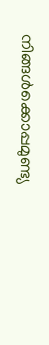നിങ്ങൾക്കൊപ്പമുണ്ട്യ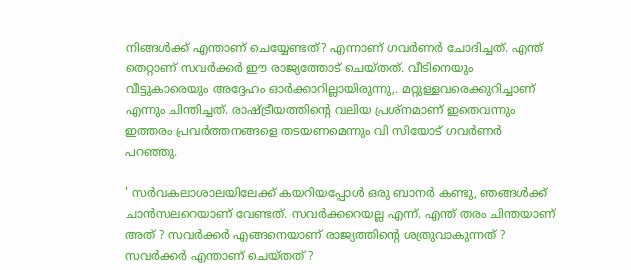നിങ്ങൾ‌ക്ക് എന്താണ് ചെയ്യേണ്ടത്? എന്നാണ് ഗവർണർ ചോദിച്ചത്. എന്ത് തെറ്റാണ് സവർക്കർ ഈ രാജ്യത്തോട് ചെയ്തത്. വീടിനെയും വീട്ടുകാരെയും അദ്ദേഹം ഓർക്കാറില്ലായിരുന്നു,. മറ്റുള്ളവരെക്കുറിച്ചാണ് എന്നും ചിന്തിച്ചത്. രാഷ്ട്രീയത്തിന്റെ വലിയ പ്രശ്നമാണ് ഇതെവന്നും ഇത്തരം പ്രവർത്തനങ്ങളെ തടയണമെന്നും വി സിയോട് ഗവർണർ പറഞ്ഞു.

' സർവകലാശാലയിലേക്ക് കയറിയപ്പോൾ ഒരു ബാനർ കണ്ടു, ഞങ്ങൾക്ക് ചാൻസലറെയാണ് വേണ്ടത്. സവർക്കറെയല്ല എന്ന്. എന്ത് തരം ചിന്തയാണ് അത് ? സവർക്കർ എങ്ങനെയാണ് രാജ്യത്തിന്റെ ശത്രുവാകുന്നത് ? സവർക്കർ എന്താണ് ചെയ്തത് ?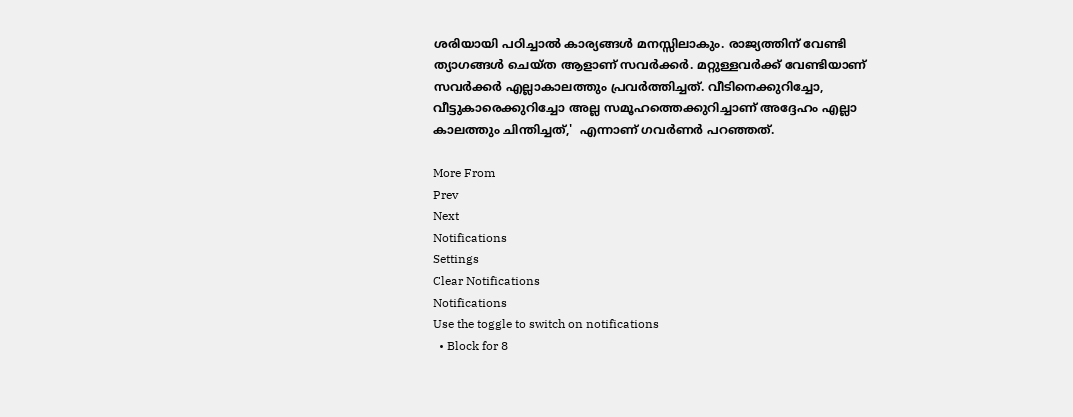ശരിയായി പഠിച്ചാൽ കാര്യങ്ങൾ മനസ്സിലാകും. രാജ്യത്തിന് വേണ്ടി ത്യാഗങ്ങൾ ചെയ്ത ആളാണ് സവർക്കർ. മറ്റുള്ളവർക്ക് വേണ്ടിയാണ് സവർക്കർ എല്ലാകാലത്തും പ്രവർത്തിച്ചത്. വീടിനെക്കുറിച്ചോ, വീട്ടുകാരെക്കുറിച്ചോ അല്ല സമൂഹത്തെക്കുറിച്ചാണ് അദ്ദേഹം എല്ലാ കാലത്തും ചിന്തിച്ചത്,'  എന്നാണ് ഗവർണർ പറഞ്ഞത്.

More From
Prev
Next
Notifications
Settings
Clear Notifications
Notifications
Use the toggle to switch on notifications
  • Block for 8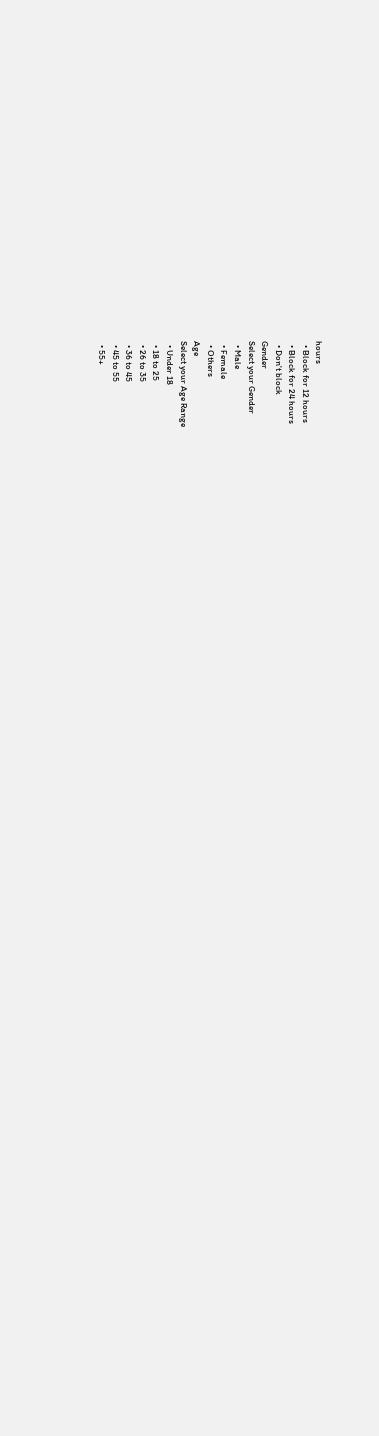hours
  • Block for 12 hours
  • Block for 24 hours
  • Don't block
Gender
Select your Gender
  • Male
  • Female
  • Others
Age
Select your Age Range
  • Under 18
  • 18 to 25
  • 26 to 35
  • 36 to 45
  • 45 to 55
  • 55+